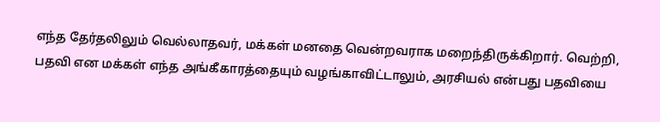எந்த தேர்தலிலும் வெல்லாதவர், மக்கள் மனதை வென்றவராக மறைந்திருக்கிறார். வெற்றி, பதவி என மக்கள் எந்த அங்கீகாரத்தையும் வழங்காவிட்டாலும், அரசியல் என்பது பதவியை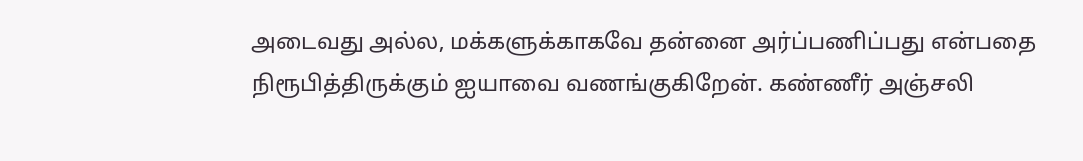அடைவது அல்ல, மக்களுக்காகவே தன்னை அர்ப்பணிப்பது என்பதை நிரூபித்திருக்கும் ஐயாவை வணங்குகிறேன். கண்ணீர் அஞ்சலி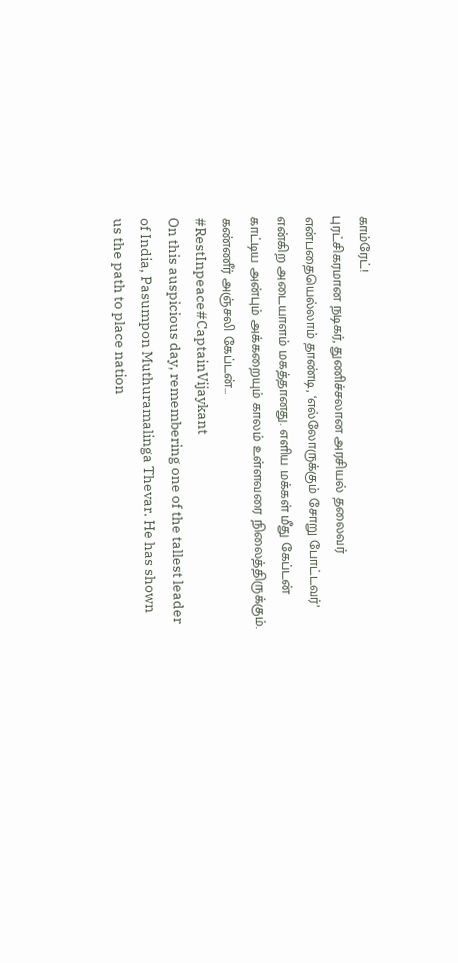காம்ரேட்!
புரட்சிகரமான நடிகர், துணிச்சலான அரசியல் தலைவர் என்பதையெல்லாம் தாண்டி, ‘எல்லோருக்கும் சோறு போட்டவர்’ என்கிற அடையாளம் மகத்தானது. எளிய மக்கள் மீது கேப்டன் காட்டிய அன்பும் அக்கறையும் காலம் உள்ளவரை நிலைத்திருக்கும்.
கண்ணீர் அஞ்சலி கேப்டன்...
#RestInpeace#CaptainVijaykant
On this auspicious day, remembering one of the tallest leader of India, Pasumpon Muthuramalinga Thevar. He has shown us the path to place nation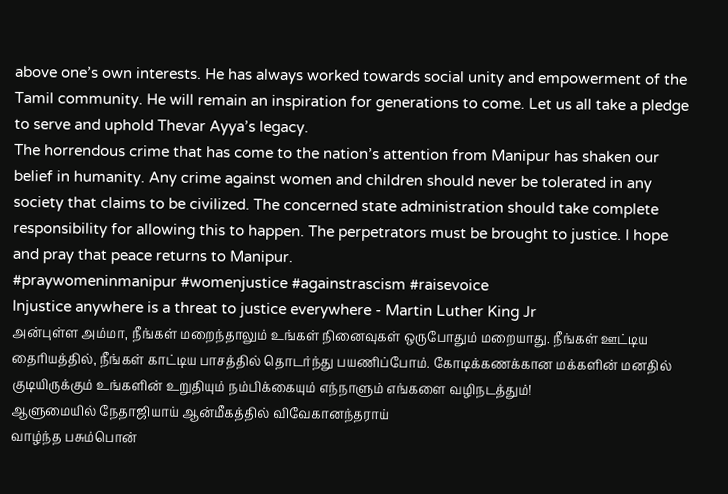above one’s own interests. He has always worked towards social unity and empowerment of the Tamil community. He will remain an inspiration for generations to come. Let us all take a pledge to serve and uphold Thevar Ayya’s legacy.
The horrendous crime that has come to the nation’s attention from Manipur has shaken our belief in humanity. Any crime against women and children should never be tolerated in any society that claims to be civilized. The concerned state administration should take complete responsibility for allowing this to happen. The perpetrators must be brought to justice. I hope and pray that peace returns to Manipur.
#praywomeninmanipur #womenjustice #againstrascism #raisevoice
Injustice anywhere is a threat to justice everywhere - Martin Luther King Jr
அன்புள்ள அம்மா, நீங்கள் மறைந்தாலும் உங்கள் நினைவுகள் ஒருபோதும் மறையாது. நீங்கள் ஊட்டிய தைரியத்தில், நீங்கள் காட்டிய பாசத்தில் தொடர்ந்து பயணிப்போம். கோடிக்கணக்கான மக்களின் மனதில் குடியிருக்கும் உங்களின் உறுதியும் நம்பிக்கையும் எந்நாளும் எங்களை வழிநடத்தும்!
ஆளுமையில் நேதாஜியாய் ஆன்மீகத்தில் விவேகானந்தராய்
வாழ்ந்த பசும்பொன்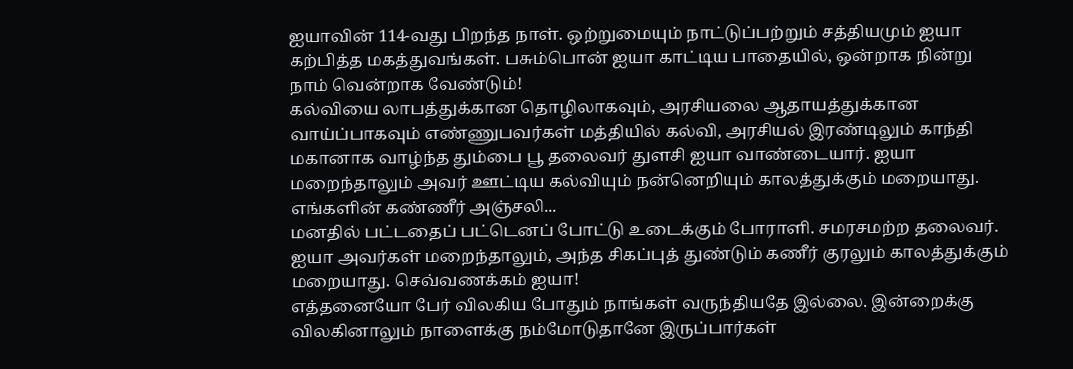ஐயாவின் 114-வது பிறந்த நாள். ஒற்றுமையும் நாட்டுப்பற்றும் சத்தியமும் ஐயா கற்பித்த மகத்துவங்கள். பசும்பொன் ஐயா காட்டிய பாதையில், ஒன்றாக நின்று நாம் வென்றாக வேண்டும்!
கல்வியை லாபத்துக்கான தொழிலாகவும், அரசியலை ஆதாயத்துக்கான வாய்ப்பாகவும் எண்ணுபவர்கள் மத்தியில் கல்வி, அரசியல் இரண்டிலும் காந்தி மகானாக வாழ்ந்த தும்பை பூ தலைவர் துளசி ஐயா வாண்டையார். ஐயா மறைந்தாலும் அவர் ஊட்டிய கல்வியும் நன்னெறியும் காலத்துக்கும் மறையாது.
எங்களின் கண்ணீர் அஞ்சலி...
மனதில் பட்டதைப் பட்டெனப் போட்டு உடைக்கும் போராளி. சமரசமற்ற தலைவர். ஐயா அவர்கள் மறைந்தாலும், அந்த சிகப்புத் துண்டும் கணீர் குரலும் காலத்துக்கும் மறையாது. செவ்வணக்கம் ஐயா!
எத்தனையோ பேர் விலகிய போதும் நாங்கள் வருந்தியதே இல்லை. இன்றைக்கு விலகினாலும் நாளைக்கு நம்மோடுதானே இருப்பார்கள்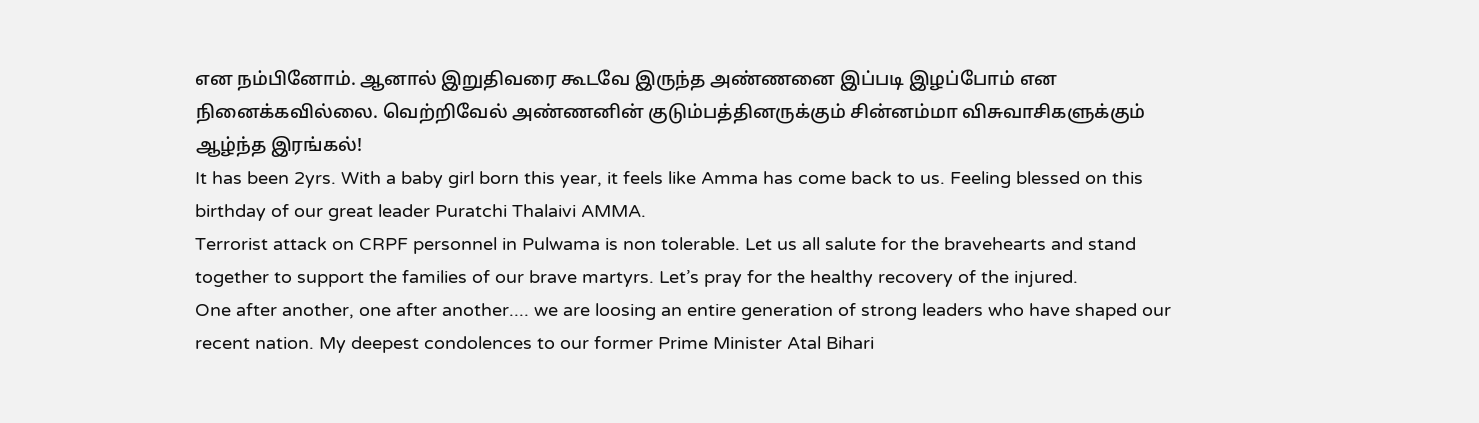என நம்பினோம். ஆனால் இறுதிவரை கூடவே இருந்த அண்ணனை இப்படி இழப்போம் என நினைக்கவில்லை. வெற்றிவேல் அண்ணனின் குடும்பத்தினருக்கும் சின்னம்மா விசுவாசிகளுக்கும் ஆழ்ந்த இரங்கல்!
It has been 2yrs. With a baby girl born this year, it feels like Amma has come back to us. Feeling blessed on this birthday of our great leader Puratchi Thalaivi AMMA.
Terrorist attack on CRPF personnel in Pulwama is non tolerable. Let us all salute for the bravehearts and stand together to support the families of our brave martyrs. Let’s pray for the healthy recovery of the injured.
One after another, one after another.... we are loosing an entire generation of strong leaders who have shaped our recent nation. My deepest condolences to our former Prime Minister Atal Bihari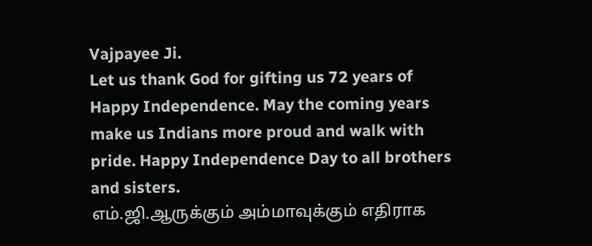Vajpayee Ji.
Let us thank God for gifting us 72 years of Happy Independence. May the coming years make us Indians more proud and walk with pride. Happy Independence Day to all brothers and sisters.
எம்.ஜி.ஆருக்கும் அம்மாவுக்கும் எதிராக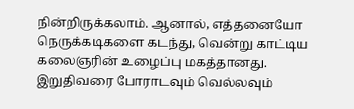நின்றிருக்கலாம். ஆனால், எத்தனையோ நெருக்கடிகளை கடந்து, வென்று காட்டிய கலைஞரின் உழைப்பு மகத்தானது. இறுதிவரை போராடவும் வெல்லவும்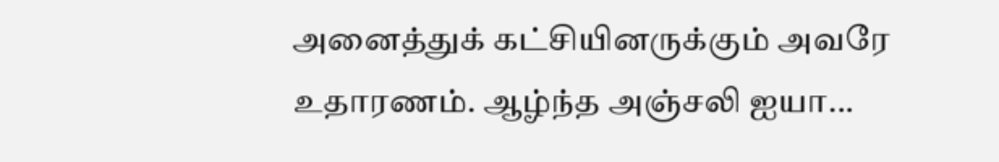அனைத்துக் கட்சியினருக்கும் அவரே உதாரணம். ஆழ்ந்த அஞ்சலி ஐயா...